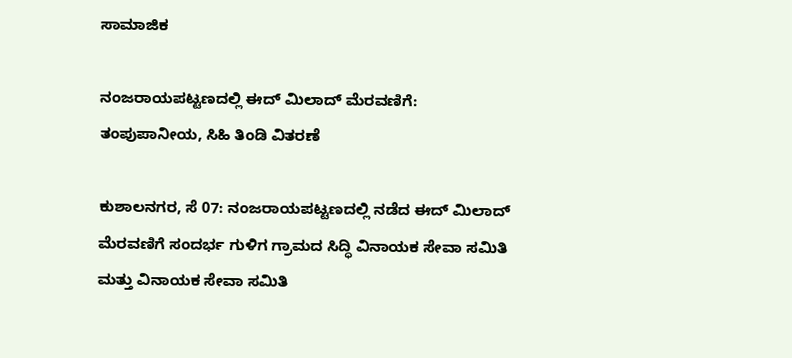ಸಾಮಾಜಿಕ

ನಂಜರಾಯಪಟ್ಟಣದಲ್ಲಿ ಈದ್ ಮಿಲಾದ್ ಮೆರವಣಿಗೆ: ತಂಪು‌ಪಾನೀಯ, ಸಿಹಿ ತಿಂಡಿ ವಿತರಣೆ

ಕುಶಾಲನಗರ, ಸೆ 07: ನಂಜರಾಯಪಟ್ಟಣದಲ್ಲಿ ನಡೆದ ಈದ್ ಮಿಲಾದ್ ಮೆರವಣಿಗೆ ಸಂದರ್ಭ ಗುಳಿಗ ಗ್ರಾಮದ ಸಿದ್ಧಿ ವಿನಾಯಕ ಸೇವಾ ಸಮಿತಿ ಮತ್ತು ವಿನಾಯಕ ಸೇವಾ ಸಮಿತಿ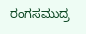ರಂಗಸಮುದ್ರ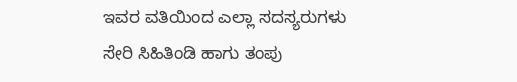ಇವರ ವತಿಯಿಂದ ಎಲ್ಲಾ ಸದಸ್ಯರುಗಳು ಸೇರಿ ಸಿಹಿತಿಂಡಿ ಹಾಗು ತಂಪು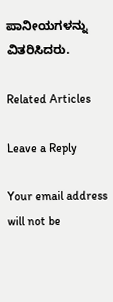ಪಾನೀಯಗಳನ್ನು ವಿತರಿಸಿದರು.

Related Articles

Leave a Reply

Your email address will not be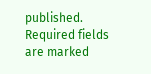published. Required fields are marked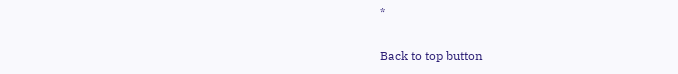*

Back to top button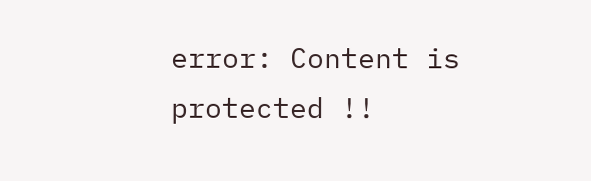error: Content is protected !!